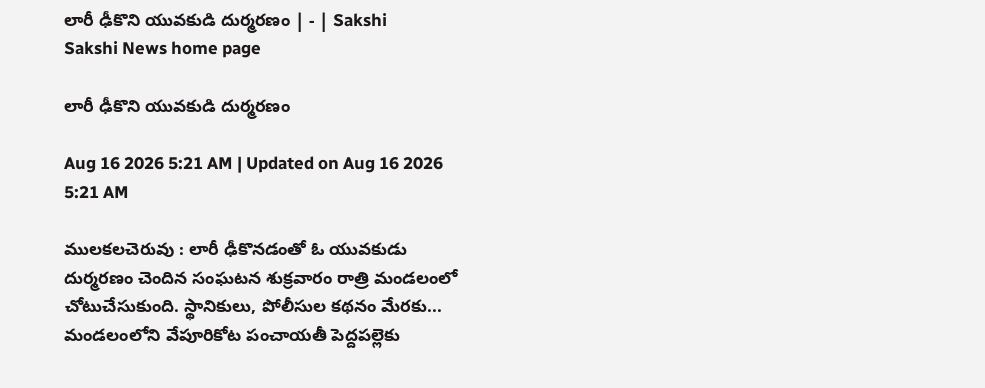లారీ ఢీకొని యువకుడి దుర్మరణం | - | Sakshi
Sakshi News home page

లారీ ఢీకొని యువకుడి దుర్మరణం

Aug 16 2026 5:21 AM | Updated on Aug 16 2026 5:21 AM

ములకలచెరువు : లారీ ఢీకొనడంతో ఓ యువకుడు దుర్మరణం చెందిన సంఘటన శుక్రవారం రాత్రి మండలంలో చోటుచేసుకుంది. స్థానికులు, పోలీసుల కథనం మేరకు... మండలంలోని వేపూరికోట పంచాయతీ పెద్దపల్లెకు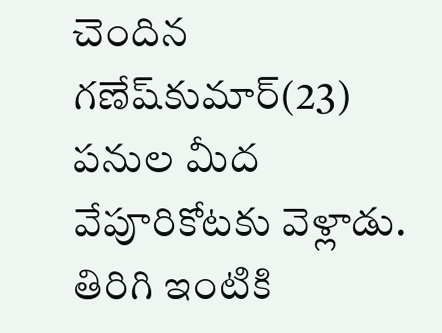చెందిన గణేష్‌కుమార్‌(23) పనుల మీద వేపూరికోటకు వెళ్లాడు. తిరిగి ఇంటికి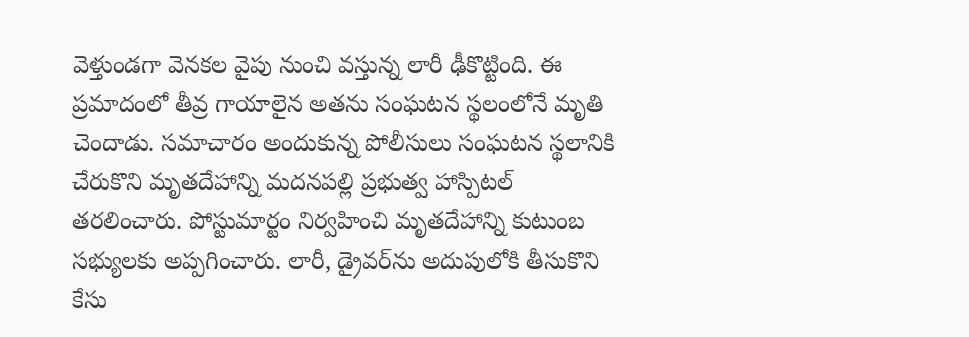వెళ్తుండగా వెనకల వైపు నుంచి వస్తున్న లారీ ఢీకొట్టింది. ఈ ప్రమాదంలో తీవ్ర గాయాలైన అతను సంఘటన స్థలంలోనే మృతి చెందాడు. సమాచారం అందుకున్న పోలీసులు సంఘటన స్థలానికి చేరుకొని మృతదేహాన్ని మదనపల్లి ప్రభుత్వ హాస్పిటల్‌ తరలించారు. పోస్టుమార్టం నిర్వహించి మృతదేహాన్ని కుటుంబ సభ్యులకు అప్పగించారు. లారీ, డ్రైవర్‌ను అదుపులోకి తీసుకొని కేసు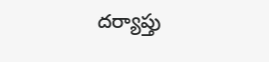దర్యాప్తు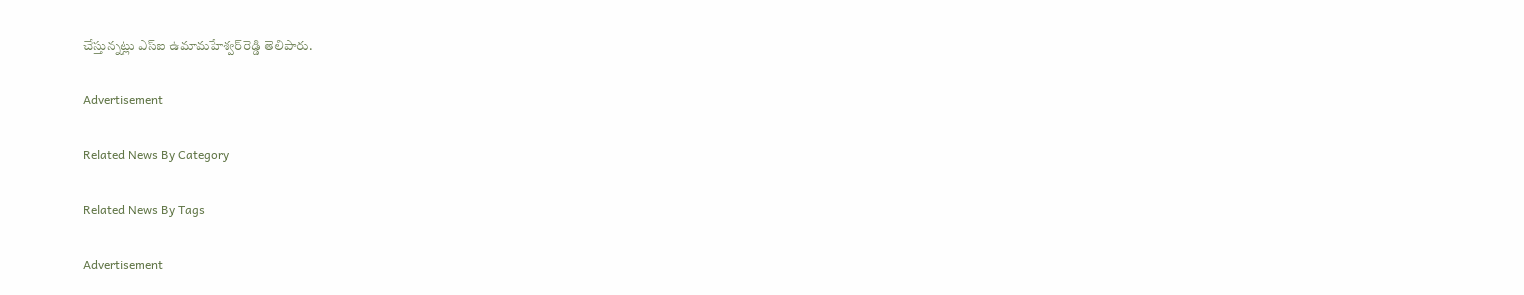చేస్తున్నట్లు ఎస్‌ఐ ఉమామహేశ్వర్‌రెడ్డి తెలిపారు.

Advertisement

Related News By Category

Related News By Tags

Advertisement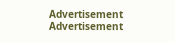Advertisement
Advertisement